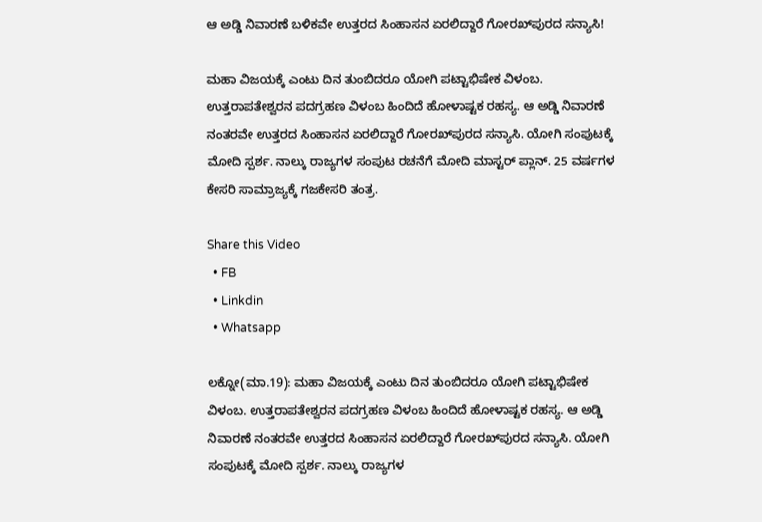ಆ ಅಡ್ಡಿ ನಿವಾರಣೆ ಬಳಿಕವೇ ಉತ್ತರದ ಸಿಂಹಾಸನ ಏರಲಿದ್ದಾರೆ ಗೋರಖ್‌ಪುರದ ಸನ್ಯಾಸಿ!

ಮಹಾ ವಿಜಯಕ್ಕೆ ಎಂಟು ದಿನ ತುಂಬಿದರೂ ಯೋಗಿ ಪಟ್ಟಾಭಿಷೇಕ ವಿಳಂಬ. ಉತ್ತರಾಪತೇಶ್ವರನ ಪದಗ್ರಹಣ ವಿಳಂಬ ಹಿಂದಿದೆ ಹೋಳಾಷ್ಟಕ ರಹಸ್ಯ. ಆ ಅಡ್ಡಿ ನಿವಾರಣೆ ನಂತರವೇ ಉತ್ತರದ ಸಿಂಹಾಸನ ಏರಲಿದ್ದಾರೆ ಗೋರಖ್‌ಪುರದ ಸನ್ಯಾಸಿ. ಯೋಗಿ ಸಂಪುಟಕ್ಕೆ ಮೋದಿ ಸ್ಪರ್ಶ. ನಾಲ್ಕು ರಾಜ್ಯಗಳ ಸಂಪುಟ ರಚನೆಗೆ ಮೋದಿ ಮಾಸ್ಟರ್ ಪ್ಲಾನ್. 25 ವರ್ಷಗಳ ಕೇಸರಿ ಸಾಮ್ರಾಜ್ಯಕ್ಕೆ ಗಜಕೇಸರಿ ತಂತ್ರ.

Share this Video
  • FB
  • Linkdin
  • Whatsapp

ಲಕ್ನೋ(ಮಾ.19): ಮಹಾ ವಿಜಯಕ್ಕೆ ಎಂಟು ದಿನ ತುಂಬಿದರೂ ಯೋಗಿ ಪಟ್ಟಾಭಿಷೇಕ ವಿಳಂಬ. ಉತ್ತರಾಪತೇಶ್ವರನ ಪದಗ್ರಹಣ ವಿಳಂಬ ಹಿಂದಿದೆ ಹೋಳಾಷ್ಟಕ ರಹಸ್ಯ. ಆ ಅಡ್ಡಿ ನಿವಾರಣೆ ನಂತರವೇ ಉತ್ತರದ ಸಿಂಹಾಸನ ಏರಲಿದ್ದಾರೆ ಗೋರಖ್‌ಪುರದ ಸನ್ಯಾಸಿ. ಯೋಗಿ ಸಂಪುಟಕ್ಕೆ ಮೋದಿ ಸ್ಪರ್ಶ. ನಾಲ್ಕು ರಾಜ್ಯಗಳ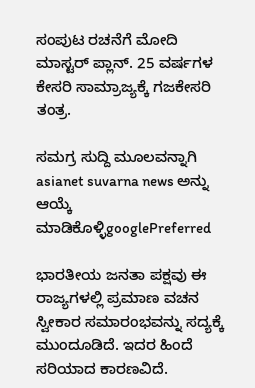ಸಂಪುಟ ರಚನೆಗೆ ಮೋದಿ ಮಾಸ್ಟರ್ ಪ್ಲಾನ್. 25 ವರ್ಷಗಳ ಕೇಸರಿ ಸಾಮ್ರಾಜ್ಯಕ್ಕೆ ಗಜಕೇಸರಿ ತಂತ್ರ.

ಸಮಗ್ರ ಸುದ್ದಿ ಮೂಲವನ್ನಾಗಿ asianet suvarna news ಅನ್ನು ಆಯ್ಕೆ ಮಾಡಿಕೊಳ್ಳಿgooglePreferred

ಭಾರತೀಯ ಜನತಾ ಪಕ್ಷವು ಈ ರಾಜ್ಯಗಳಲ್ಲಿ ಪ್ರಮಾಣ ವಚನ ಸ್ವೀಕಾರ ಸಮಾರಂಭವನ್ನು ಸದ್ಯಕ್ಕೆ ಮುಂದೂಡಿದೆ. ಇದರ ಹಿಂದೆ ಸರಿಯಾದ ಕಾರಣವಿದೆ.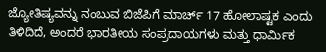ಜ್ಯೋತಿಷ್ಯವನ್ನು ನಂಬುವ ಬಿಜೆಪಿಗೆ ಮಾರ್ಚ್ 17 ಹೋಲಾಷ್ಟಕ ಎಂದು ತಿಳಿದಿದೆ, ಅಂದರೆ ಭಾರತೀಯ ಸಂಪ್ರದಾಯಗಳು ಮತ್ತು ಧಾರ್ಮಿಕ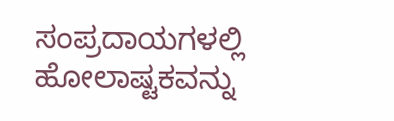ಸಂಪ್ರದಾಯಗಳಲ್ಲಿ ಹೋಲಾಷ್ಟಕವನ್ನು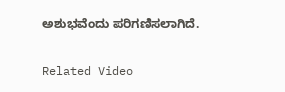ಅಶುಭವೆಂದು ಪರಿಗಣಿಸಲಾಗಿದೆ.

Related Video